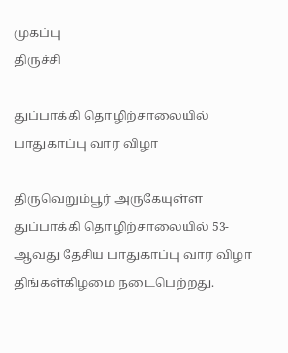முகப்பு
திருச்சி

துப்பாக்கி தொழிற்சாலையில் பாதுகாப்பு வார விழா

திருவெறும்பூர் அருகேயுள்ள துப்பாக்கி தொழிற்சாலையில் 53-ஆவது தேசிய பாதுகாப்பு வார விழா திங்கள்கிழமை நடைபெற்றது.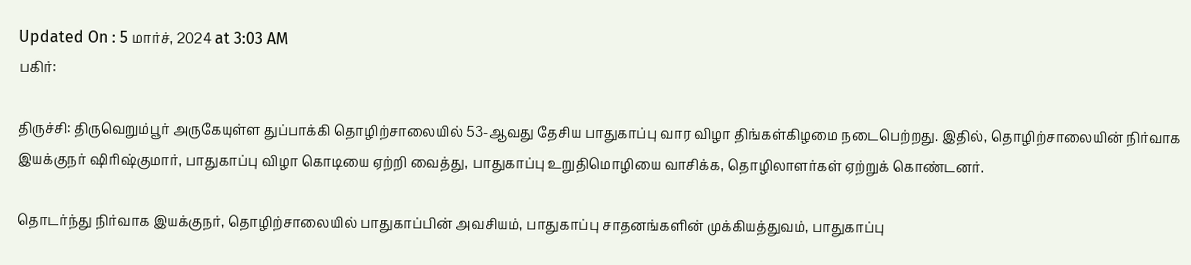Updated On : 5 மார்ச், 2024 at 3:03 AM
பகிர்:

திருச்சி: திருவெறும்பூர் அருகேயுள்ள துப்பாக்கி தொழிற்சாலையில் 53-ஆவது தேசிய பாதுகாப்பு வார விழா திங்கள்கிழமை நடைபெற்றது. இதில், தொழிற்சாலையின் நிர்வாக இயக்குநர் ஷிரிஷ்குமார், பாதுகாப்பு விழா கொடியை ஏற்றி வைத்து, பாதுகாப்பு உறுதிமொழியை வாசிக்க, தொழிலாளர்கள் ஏற்றுக் கொண்டனர்.

தொடர்ந்து நிர்வாக இயக்குநர், தொழிற்சாலையில் பாதுகாப்பின் அவசியம், பாதுகாப்பு சாதனங்களின் முக்கியத்துவம், பாதுகாப்பு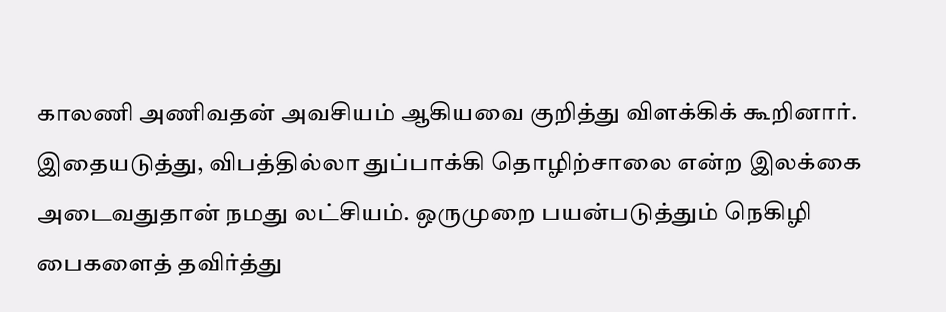காலணி அணிவதன் அவசியம் ஆகியவை குறித்து விளக்கிக் கூறினார். இதையடுத்து, விபத்தில்லா துப்பாக்கி தொழிற்சாலை என்ற இலக்கை அடைவதுதான் நமது லட்சியம். ஒருமுறை பயன்படுத்தும் நெகிழி பைகளைத் தவிர்த்து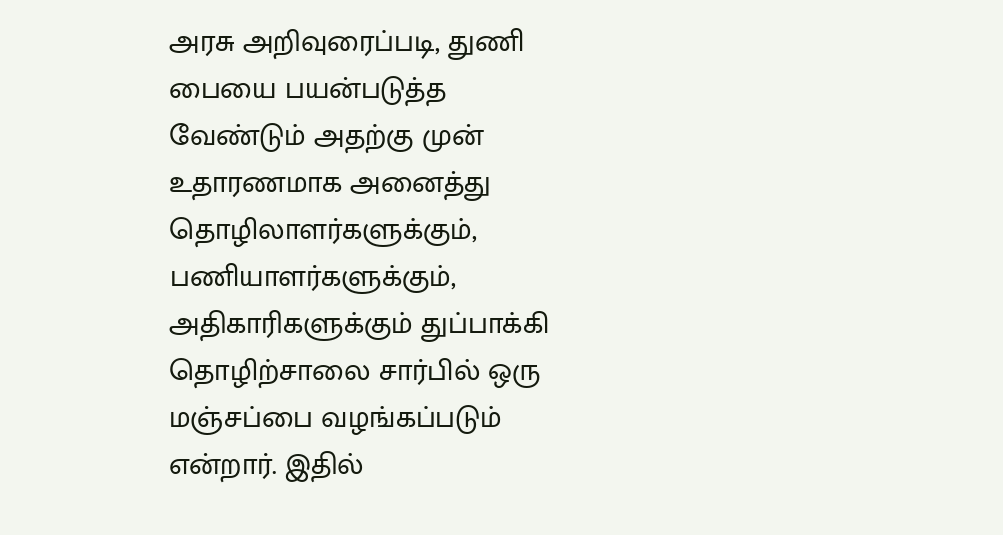அரசு அறிவுரைப்படி, துணி பையை பயன்படுத்த வேண்டும் அதற்கு முன் உதாரணமாக அனைத்து தொழிலாளர்களுக்கும், பணியாளர்களுக்கும், அதிகாரிகளுக்கும் துப்பாக்கி தொழிற்சாலை சார்பில் ஒரு மஞ்சப்பை வழங்கப்படும் என்றார். இதில்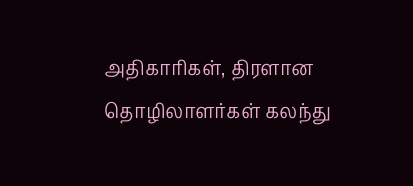அதிகாரிகள், திரளான தொழிலாளர்கள் கலந்து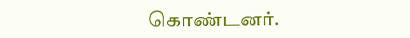கொண்டனர்.